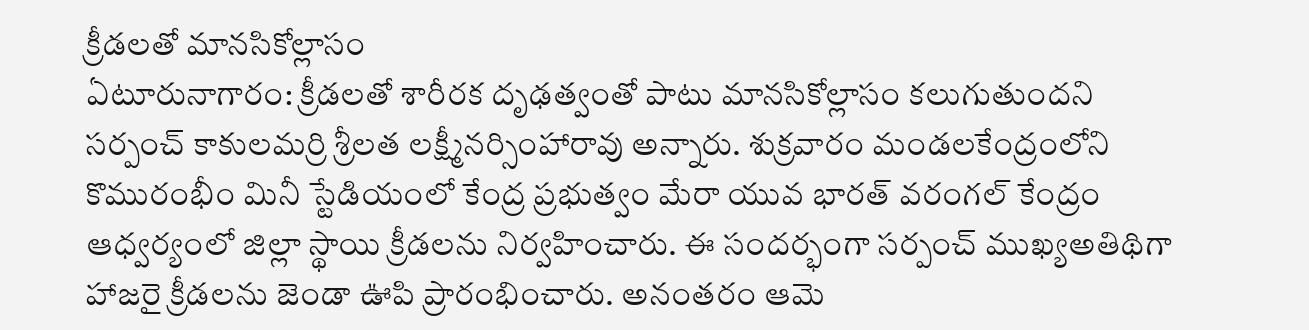క్రీడలతో మానసికోల్లాసం
ఏటూరునాగారం: క్రీడలతో శారీరక దృఢత్వంతో పాటు మానసికోల్లాసం కలుగుతుందని సర్పంచ్ కాకులమర్రి శ్రీలత లక్ష్మీనర్సింహారావు అన్నారు. శుక్రవారం మండలకేంద్రంలోని కొమురంభీం మినీ స్టేడియంలో కేంద్ర ప్రభుత్వం మేరా యువ భారత్ వరంగల్ కేంద్రం ఆధ్వర్యంలో జిల్లా స్థాయి క్రీడలను నిర్వహించారు. ఈ సందర్భంగా సర్పంచ్ ముఖ్యఅతిథిగా హాజరై క్రీడలను జెండా ఊపి ప్రారంభించారు. అనంతరం ఆమె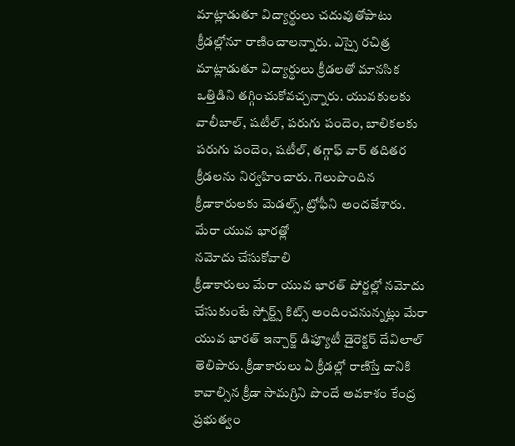మాట్లాడుతూ విద్యార్థులు చదువుతోపాటు క్రీడల్లోనూ రాణించాలన్నారు. ఎస్సై రచిత్ర మాట్లాడుతూ విద్యార్థులు క్రీడలతో మానసిక ఒత్తిడిని తగ్గించుకోవచ్చన్నారు. యువకులకు వాలీబాల్, షటీల్, పరుగు పందెం, బాలికలకు పరుగు పందెం, షటీల్, తగ్గాఫ్ వార్ తదితర క్రీడలను నిర్వహించారు. గెలుపొందిన క్రీడాకారులకు మెడల్స్, ట్రోఫీని అందజేశారు.
మేరా యువ భారత్లో
నమోదు చేసుకోవాలి
క్రీడాకారులు మేరా యువ భారత్ పోర్టల్లో నమోదు చేసుకుంటే స్పోర్ట్స్ కిట్స్ అందించనున్నట్లు మేరా యువ భారత్ ఇన్చార్జ్ డిప్యూటీ డైరెక్టర్ దేవిలాల్ తెలిపారు. క్రీడాకారులు ఏ క్రీడల్లో రాణిస్తే దానికి కావాల్సిన క్రీడా సామగ్రిని పొందే అవకాశం కేంద్ర ప్రభుత్వం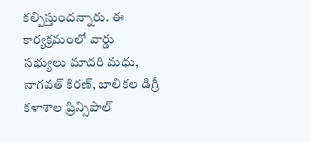కల్పిస్తుందన్నారు. ఈ కార్యక్రమంలో వార్డు సభ్యులు మాదరి మధు, నాగవత్ కిరణ్, బాలికల డిగ్రీ కళాశాల ప్రిన్సిపాల్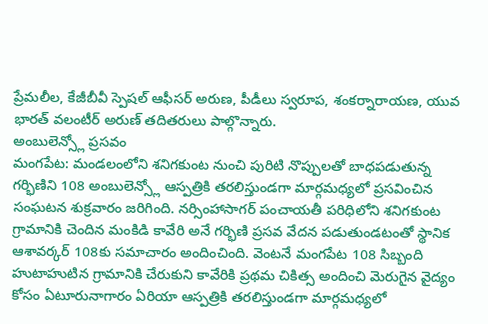ప్రేమలీల, కేజీబీవీ స్పెషల్ ఆఫీసర్ అరుణ, పీడీలు స్వరూప, శంకర్నారాయణ, యువ భారత్ వలంటీర్ అరుణ్ తదితరులు పాల్గొన్నారు.
అంబులెన్స్లో ప్రసవం
మంగపేట: మండలంలోని శనిగకుంట నుంచి పురిటి నొప్పులతో బాధపడుతున్న గర్భిణిని 108 అంబులెన్స్లో ఆస్పత్రికి తరలిస్తుండగా మార్గమధ్యలో ప్రసవించిన సంఘటన శుక్రవారం జరిగింది. నర్సింహాసాగర్ పంచాయతీ పరిధిలోని శనిగకుంట గ్రామానికి చెందిన మంకిడి కావేరి అనే గర్భిణి ప్రసవ వేదన పడుతుండటంతో స్థానిక ఆశావర్కర్ 108కు సమాచారం అందించింది. వెంటనే మంగపేట 108 సిబ్బంది హుటాహుటిన గ్రామానికి చేరుకుని కావేరికి ప్రథమ చికిత్స అందించి మెరుగైన వైద్యం కోసం ఏటూరునాగారం ఏరియా ఆస్పత్రికి తరలిస్తుండగా మార్గమధ్యలో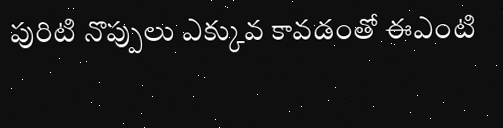పురిటి నొప్పులు ఎక్కువ కావడంతో ఈఎంటి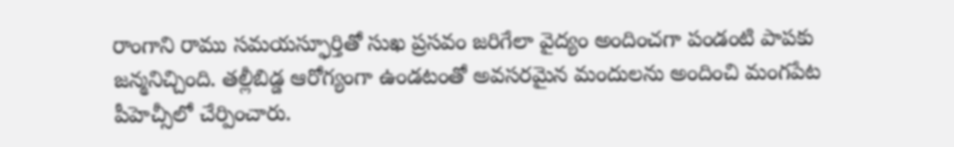రాంగాని రాము సమయస్ఫూర్తితో సుఖ ప్రసవం జరిగేలా వైద్యం అందించగా పండంటి పాపకు జన్మనిచ్చింది. తల్లీబిడ్డ ఆరోగ్యంగా ఉండటంతో అవసరమైన మందులను అందించి మంగపేట పీహెచ్సీలో చేర్పించారు.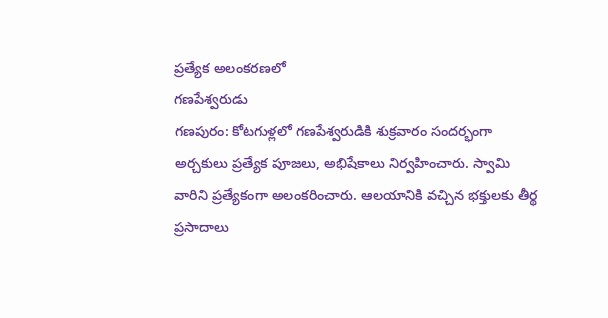ప్రత్యేక అలంకరణలో
గణపేశ్వరుడు
గణపురం: కోటగుళ్లలో గణపేశ్వరుడికి శుక్రవారం సందర్భంగా అర్చకులు ప్రత్యేక పూజలు, అభిషేకాలు నిర్వహించారు. స్వామి వారిని ప్రత్యేకంగా అలంకరించారు. ఆలయానికి వచ్చిన భక్తులకు తీర్థ ప్రసాదాలు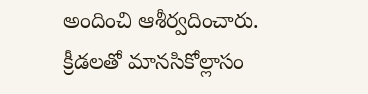అందించి ఆశీర్వదించారు.
క్రీడలతో మానసికోల్లాసం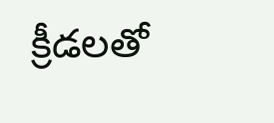క్రీడలతో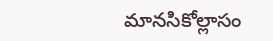మానసికోల్లాసం